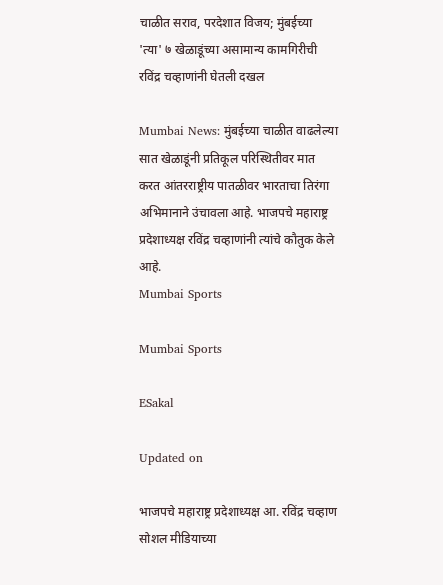चाळीत सराव, परदेशात विजय; मुंबईच्या 'त्या' ७ खेळाडूंच्या असामान्य कामगिरीची रविंद्र चव्हाणांनी घेतली दखल

Mumbai News: मुंबईच्या चाळीत वाढलेल्या सात खेळाडूंनी प्रतिकूल परिस्थितीवर मात करत आंतरराष्ट्रीय पातळीवर भारताचा तिरंगा अभिमानाने उंचावला आहे. भाजपचे महाराष्ट्र प्रदेशाध्यक्ष रविंद्र चव्हाणांनी त्यांचे कौतुक केले आहे.
Mumbai Sports

Mumbai Sports

ESakal

Updated on

भाजपचे महाराष्ट्र प्रदेशाध्यक्ष आ. रविंद्र चव्हाण सोशल मीडियाच्या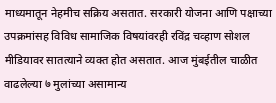माध्यमातून नेहमीच सक्रिय असतात. सरकारी योजना आणि पक्षाच्या उपक्रमांसह विविध सामाजिक विषयांवरही रविंद्र चव्हाण सोशल मीडियावर सातत्याने व्यक्त होत असतात. आज मुंबईतील चाळीत वाढलेल्या ७ मुलांच्या असामान्य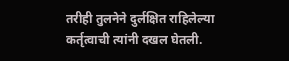तरीही तुलनेने दुर्लक्षित राहिलेल्या कर्तृत्वाची त्यांनी दखल घेतली.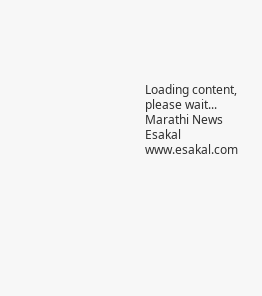Loading content, please wait...
Marathi News Esakal
www.esakal.com